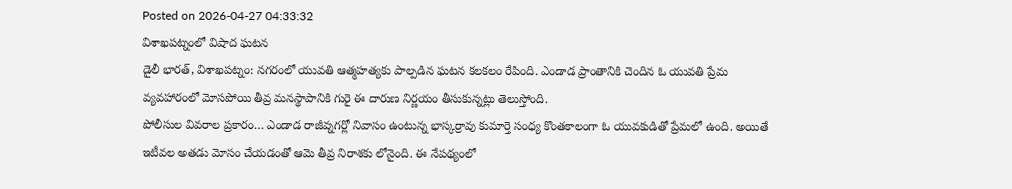Posted on 2026-04-27 04:33:32
విశాఖపట్నంలో విషాద ఘటన
డైలీ భారత్, విశాఖపట్నం: నగరంలో యువతి ఆత్మహత్యకు పాల్పడిన ఘటన కలకలం రేపింది. ఎండాడ ప్రాంతానికి చెందిన ఓ యువతి ప్రేమ వ్యవహారంలో మోసపోయి తీవ్ర మనస్థాపానికి గురై ఈ దారుణ నిర్ణయం తీసుకున్నట్లు తెలుస్తోంది.
పోలీసుల వివరాల ప్రకారం… ఎండాడ రాజీవ్నగర్లో నివాసం ఉంటున్న భాస్కర్రావు కుమార్తె సంధ్య కొంతకాలంగా ఓ యువకుడితో ప్రేమలో ఉంది. అయితే ఇటీవల అతడు మోసం చేయడంతో ఆమె తీవ్ర నిరాశకు లోనైంది. ఈ నేపథ్యంలో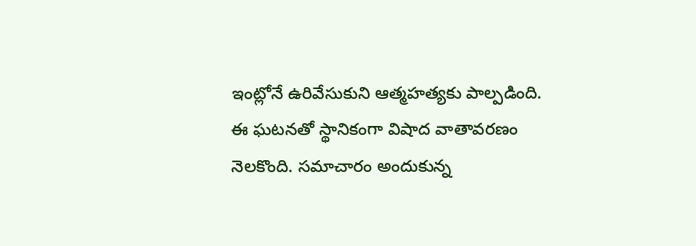ఇంట్లోనే ఉరివేసుకుని ఆత్మహత్యకు పాల్పడింది.
ఈ ఘటనతో స్థానికంగా విషాద వాతావరణం నెలకొంది. సమాచారం అందుకున్న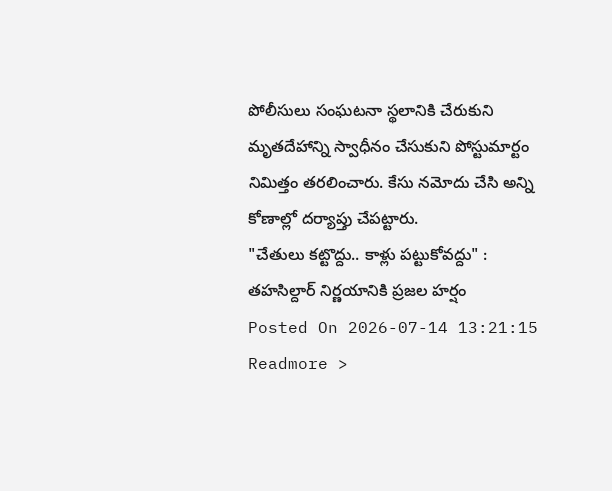పోలీసులు సంఘటనా స్థలానికి చేరుకుని మృతదేహాన్ని స్వాధీనం చేసుకుని పోస్టుమార్టం నిమిత్తం తరలించారు. కేసు నమోదు చేసి అన్ని కోణాల్లో దర్యాప్తు చేపట్టారు.
"చేతులు కట్టొద్దు.. కాళ్లు పట్టుకోవద్దు" : తహసిల్దార్ నిర్ణయానికి ప్రజల హర్షం
Posted On 2026-07-14 13:21:15
Readmore >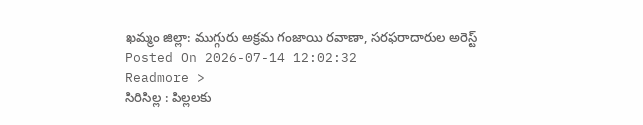ఖమ్మం జిల్లా: ముగ్గురు అక్రమ గంజాయి రవాణా, సరఫరాదారుల అరెస్ట్
Posted On 2026-07-14 12:02:32
Readmore >
సిరిసిల్ల : పిల్లలకు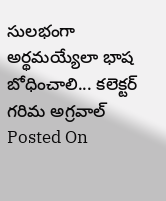సులభంగా అర్థమయ్యేలా భాష బోధించాలి... కలెక్టర్ గరిమ అగ్రవాల్
Posted On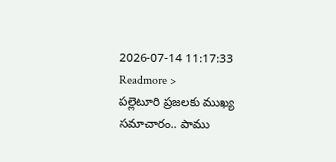2026-07-14 11:17:33
Readmore >
పల్లెటూరి ప్రజలకు ముఖ్య సమాచారం.. పాము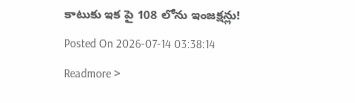కాటుకు ఇక పై 108 లోను ఇంజక్షన్లు!
Posted On 2026-07-14 03:38:14
Readmore >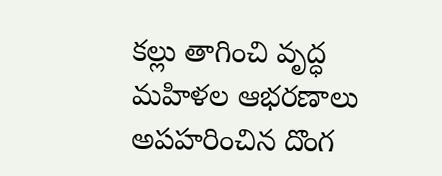కల్లు తాగించి వృద్ధ మహిళల ఆభరణాలు అపహరించిన దొంగ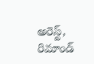అరెస్ట్, రిమాండ్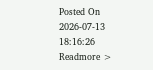Posted On 2026-07-13 18:16:26
Readmore >